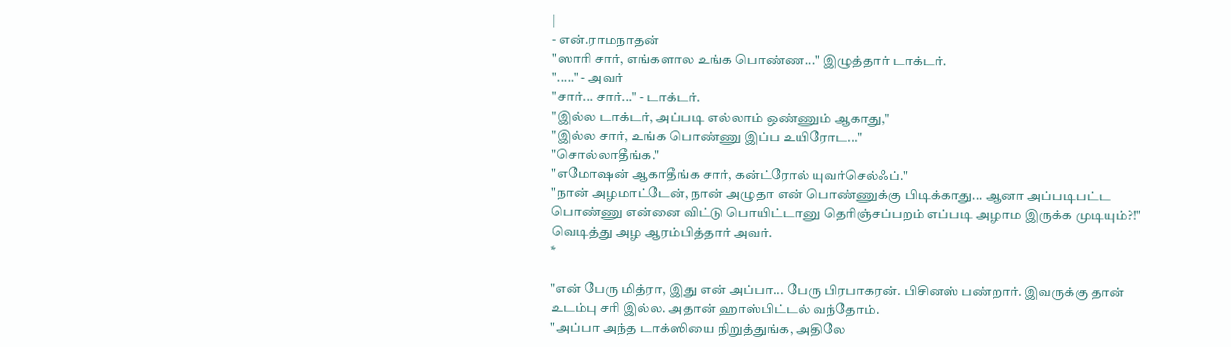|
- என்.ராமநாதன்
"ஸாரி சார், எங்களால உங்க பொண்ண..." இழுத்தார் டாக்டர்.
"....." - அவர்
"சார்... சார்..." - டாக்டர்.
"இல்ல டாக்டர், அப்படி எல்லாம் ஒண்ணும் ஆகாது,"
"இல்ல சார், உங்க பொண்ணு இப்ப உயிரோட..."
"சொல்லாதீங்க."
"எமோஷன் ஆகாதீங்க சார், கன்ட்ரோல் யுவர்செல்ஃப்."
"நான் அழமாட்டேன், நான் அழுதா என் பொண்ணுக்கு பிடிக்காது... ஆனா அப்படிபட்ட பொண்ணு என்னை விட்டு பொயிட்டானு தெரிஞ்சப்பறம் எப்படி அழாம இருக்க முடியும்?!"
வெடித்து அழ ஆரம்பித்தார் அவர்.
*

"என் பேரு மித்ரா, இது என் அப்பா... பேரு பிரபாகரன். பிசினஸ் பண்றார். இவருக்கு தான் உடம்பு சரி இல்ல. அதான் ஹாஸ்பிட்டல் வந்தோம்.
"அப்பா அந்த டாக்ஸியை நிறுத்துங்க, அதிலே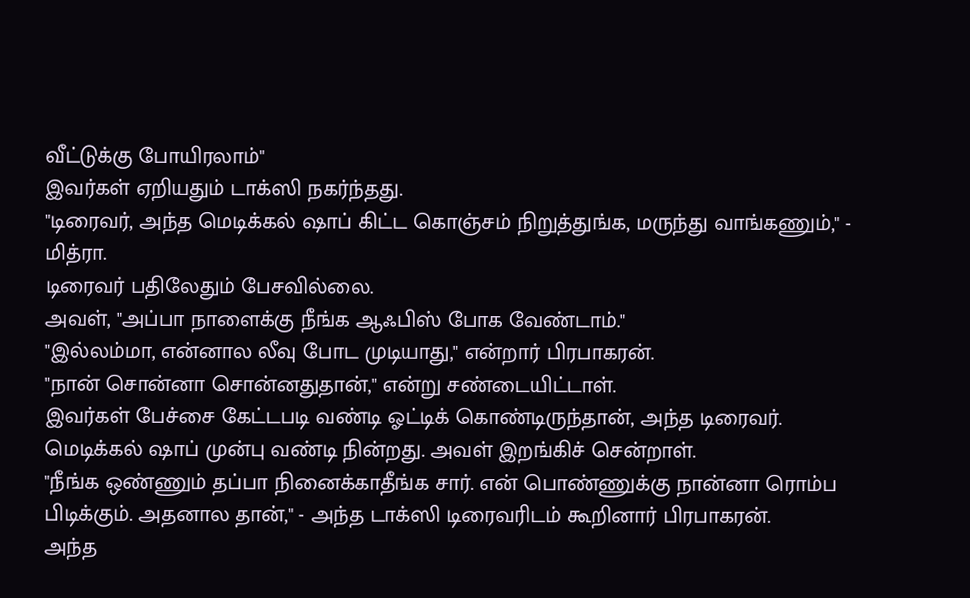வீட்டுக்கு போயிரலாம்"
இவர்கள் ஏறியதும் டாக்ஸி நகர்ந்தது.
"டிரைவர், அந்த மெடிக்கல் ஷாப் கிட்ட கொஞ்சம் நிறுத்துங்க, மருந்து வாங்கணும்," - மித்ரா.
டிரைவர் பதிலேதும் பேசவில்லை.
அவள், "அப்பா நாளைக்கு நீங்க ஆஃபிஸ் போக வேண்டாம்."
"இல்லம்மா, என்னால லீவு போட முடியாது," என்றார் பிரபாகரன்.
"நான் சொன்னா சொன்னதுதான்," என்று சண்டையிட்டாள்.
இவர்கள் பேச்சை கேட்டபடி வண்டி ஓட்டிக் கொண்டிருந்தான், அந்த டிரைவர்.
மெடிக்கல் ஷாப் முன்பு வண்டி நின்றது. அவள் இறங்கிச் சென்றாள்.
"நீங்க ஒண்ணும் தப்பா நினைக்காதீங்க சார். என் பொண்ணுக்கு நான்னா ரொம்ப பிடிக்கும். அதனால தான்," - அந்த டாக்ஸி டிரைவரிடம் கூறினார் பிரபாகரன்.
அந்த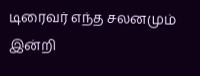டிரைவர் எந்த சலனமும் இன்றி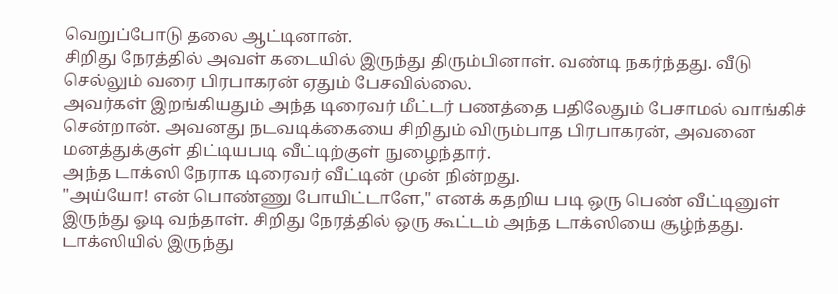வெறுப்போடு தலை ஆட்டினான்.
சிறிது நேரத்தில் அவள் கடையில் இருந்து திரும்பினாள். வண்டி நகர்ந்தது. வீடு செல்லும் வரை பிரபாகரன் ஏதும் பேசவில்லை.
அவர்கள் இறங்கியதும் அந்த டிரைவர் மீட்டர் பணத்தை பதிலேதும் பேசாமல் வாங்கிச் சென்றான். அவனது நடவடிக்கையை சிறிதும் விரும்பாத பிரபாகரன், அவனை மனத்துக்குள் திட்டியபடி வீட்டிற்குள் நுழைந்தார்.
அந்த டாக்ஸி நேராக டிரைவர் வீட்டின் முன் நின்றது.
"அய்யோ! என் பொண்ணு போயிட்டாளே," எனக் கதறிய படி ஒரு பெண் வீட்டினுள் இருந்து ஓடி வந்தாள். சிறிது நேரத்தில் ஒரு கூட்டம் அந்த டாக்ஸியை சூழ்ந்தது.
டாக்ஸியில் இருந்து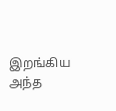இறங்கிய அந்த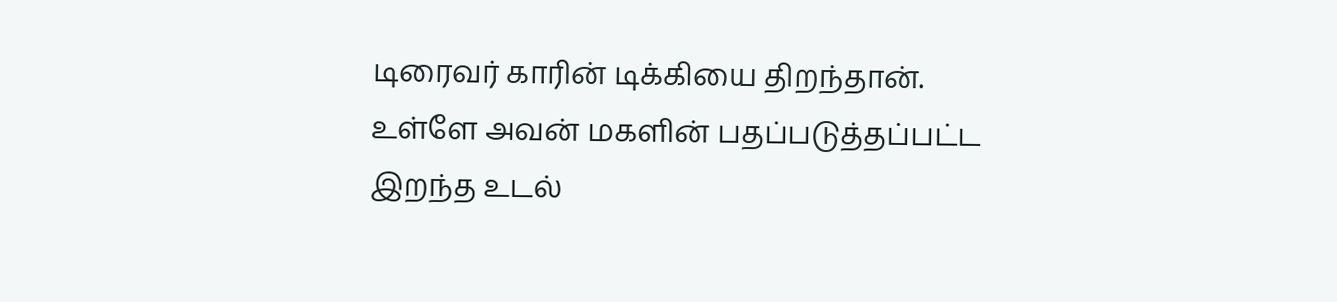டிரைவர் காரின் டிக்கியை திறந்தான்.
உள்ளே அவன் மகளின் பதப்படுத்தப்பட்ட இறந்த உடல்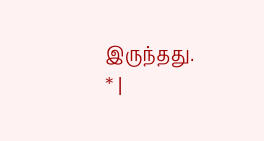இருந்தது.
* |